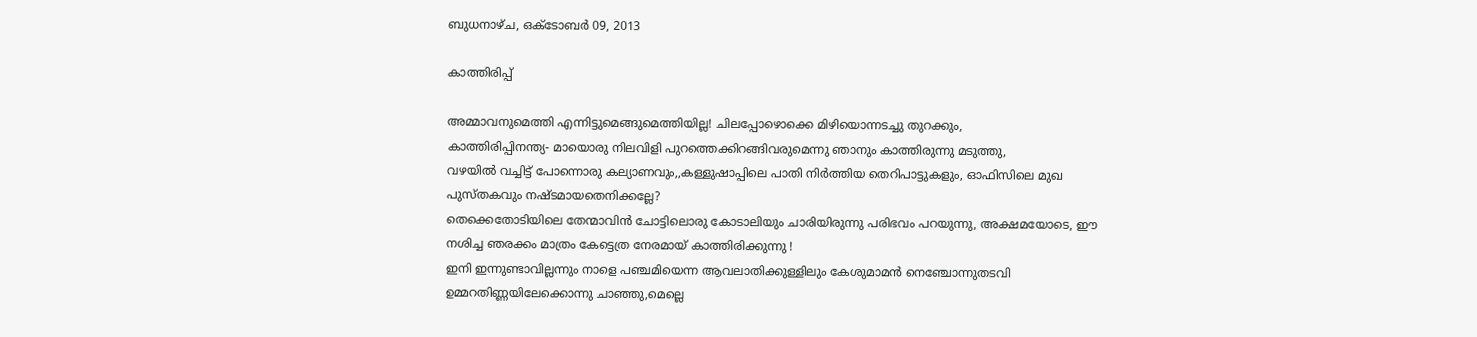ബുധനാഴ്‌ച, ഒക്‌ടോബർ 09, 2013

കാത്തിരിപ്പ്

അമ്മാവനുമെത്തി എന്നിട്ടുമെങ്ങുമെത്തിയില്ല! ചിലപ്പോഴൊക്കെ മിഴിയൊന്നടച്ചു തുറക്കും,
കാത്തിരിപ്പിനന്ത്യ- മായൊരു നിലവിളി പുറത്തെക്കിറങ്ങിവരുമെന്നു ഞാനും കാത്തിരുന്നു മടുത്തു,
വഴയില്‍ വച്ചിട്ട് പോന്നൊരു കല്യാണവും,,കള്ളുഷാപ്പിലെ പാതി നിര്‍ത്തിയ തെറിപാട്ടുകളും, ഓഫിസിലെ മുഖ പുസ്തകവും നഷ്ടമായതെനിക്കല്ലേ?
തെക്കെതോടിയിലെ തേന്മാവിന്‍ ചോട്ടിലൊരു കോടാലിയും ചാരിയിരുന്നു പരിഭവം പറയുന്നു, അക്ഷമയോടെ, ഈ നശിച്ച ഞരക്കം മാത്രം കേട്ടെത്ര നേരമായ്‌ കാത്തിരിക്കുന്നു !
ഇനി ഇന്നുണ്ടാവില്ലന്നും നാളെ പഞ്ചമിയെന്ന ആവലാതിക്കുള്ളിലും കേശുമാമന്‍ നെഞ്ചോന്നുതടവി ഉമ്മറതിണ്ണയിലേക്കൊന്നു ചാഞ്ഞു,മെല്ലെ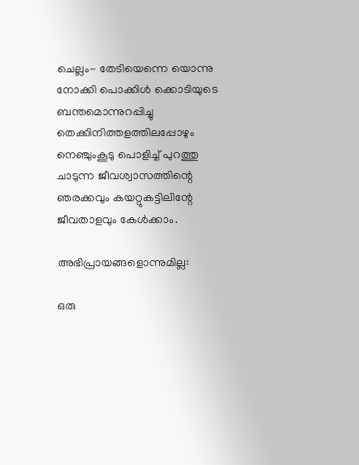ചെല്ലം- തേടിയെന്നെ യൊന്നു നോക്കി പൊക്കിള്‍ ക്കൊടിയുടെ ബന്തമൊന്നുറപ്പിച്ചു
തെക്കിനിത്തളത്തിലപ്പോഴും നെഞ്ചുംകൂടു പൊളിച്ച്‌ പുറത്തു ചാടുന്ന ജീവശ്വാസത്തിന്റെ ഞരക്കവും കയറ്റുകട്ടിലിന്റേ ജീവതാളവും കേള്‍ക്കാം.

അഭിപ്രായങ്ങളൊന്നുമില്ല:

ഒരു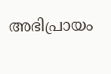അഭിപ്രായം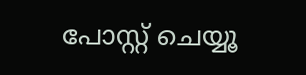പോസ്റ്റ് ചെയ്യൂ